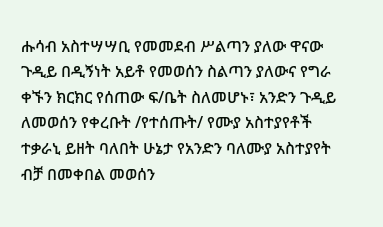ሑሳብ አስተሣሣቢ የመመደብ ሥልጣን ያለው ዋናው ጉዲይ በዲኝነት አይቶ የመወሰን ስልጣን ያለውና የግራ ቀኙን ክርክር የሰጠው ፍ/ቤት ስለመሆኑ፣ አንድን ጉዲይ ለመወሰን የቀረቡት /የተሰጡት/ የሙያ አስተያየቶች ተቃራኒ ይዘት ባለበት ሁኔታ የአንድን ባለሙያ አስተያየት ብቻ በመቀበል መወሰን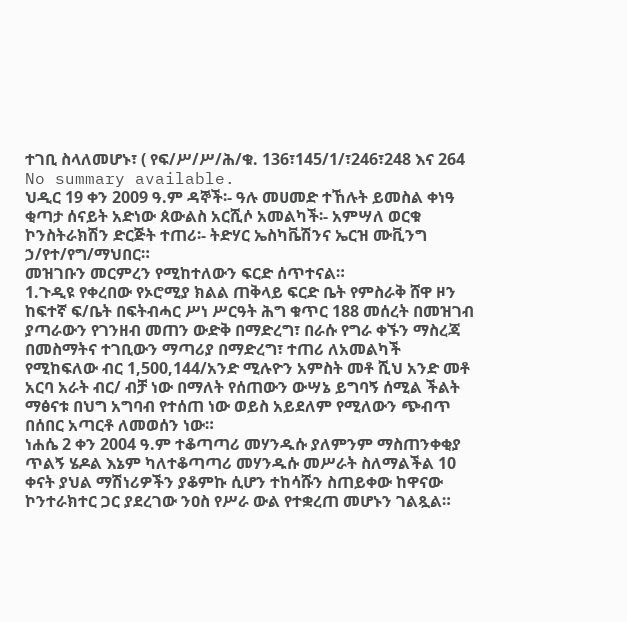ተገቢ ስላለመሆኑ፣ ( የፍ/ሥ/ሥ/ሕ/ቁ. 136፣145/1/፣246፣248 እና 264
No summary available.
ህዲር 19 ቀን 2009 ዓ.ም ዳኞች፡- ዓሉ መሀመድ ተኸሉት ይመስል ቀነዓ ቂጣታ ሰናይት አድነው ጰውልስ አርሺሶ አመልካች፡- አምሣለ ወርቁ ኮንስትራክሽን ድርጅት ተጠሪ፡- ትድሃር ኤስካቬሽንና ኤርዝ ሙቪንግ ኃ/የተ/የግ/ማህበር።
መዝገቡን መርምረን የሚከተለውን ፍርድ ሰጥተናል።
1.ጉዲዩ የቀረበው የኦሮሚያ ክልል ጠቅላይ ፍርድ ቤት የምስራቅ ሸዋ ዞን ከፍተኛ ፍ/ቤት በፍትብሓር ሥነ ሥርዓት ሕግ ቁጥር 188 መሰረት በመዝገብ ያጣራውን የገንዘብ መጠን ውድቅ በማድረግ፣ በራሱ የግራ ቀኙን ማስረጃ በመስማትና ተገቢውን ማጣሪያ በማድረግ፣ ተጠሪ ለአመልካች የሚከፍለው ብር 1,500,144/አንድ ሚሉዮን አምስት መቶ ሺህ አንድ መቶ አርባ አራት ብር/ ብቻ ነው በማለት የሰጠውን ውሣኔ ይግባኝ ሰሚል ችልት ማፅናቱ በህግ አግባብ የተሰጠ ነው ወይስ አይደለም የሚለውን ጭብጥ በሰበር አጣርቶ ለመወሰን ነው።
ነሐሴ 2 ቀን 2004 ዓ.ም ተቆጣጣሪ መሃንዱሱ ያለምንም ማስጠንቀቂያ ጥልኝ ሄዶል እኔም ካለተቆጣጣሪ መሃንዱሱ መሥራት ስለማልችል 10 ቀናት ያህል ማሽነሪዎችን ያቆምኩ ሲሆን ተከሳሹን ስጠይቀው ከዋናው ኮንተራክተር ጋር ያደረገው ንዐስ የሥራ ውል የተቋረጠ መሆኑን ገልጿል።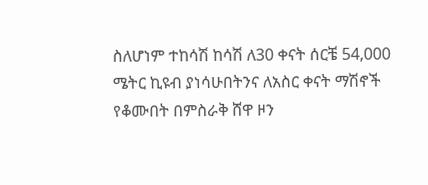ስለሆነም ተከሳሽ ከሳሽ ለ30 ቀናት ሰርቼ 54,000 ሜትር ኪዩብ ያነሳሁበትንና ለአስር ቀናት ማሽኖች የቆሙበት በምስራቅ ሸዋ ዞን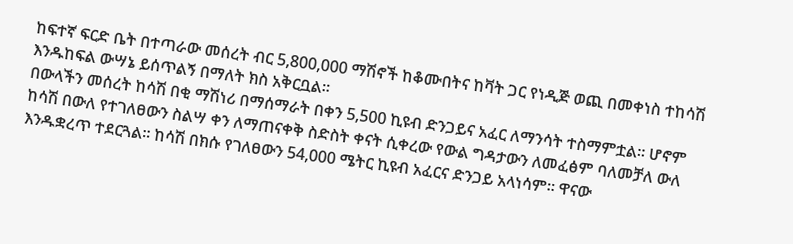ከፍተኛ ፍርድ ቤት በተጣራው መሰረት ብር 5,800,000 ማሽኖች ከቆሙበትና ከቫት ጋር የነዲጅ ወጪ በመቀነስ ተከሳሽ እንዱከፍል ውሣኔ ይሰጥልኝ በማለት ክስ አቅርቧል።
በውላችን መሰረት ከሳሽ በቂ ማሽነሪ በማሰማራት በቀን 5,500 ኪዩብ ድንጋይና አፈር ለማንሳት ተስማምቷል። ሆኖም ከሳሽ በውለ የተገለፀውን ስልሣ ቀን ለማጠናቀቅ ስድስት ቀናት ሲቀረው የውል ግዳታውን ለመፈፅም ባለመቻለ ውለ እንዱቋረጥ ተደርጓል። ከሳሽ በክሱ የገለፀውን 54,000 ሜትር ኪዩብ አፈርና ድንጋይ አላነሳም። ዋናው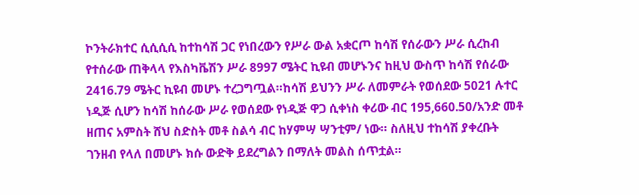ኮንትራክተር ሲሲሲሲ ከተከሳሽ ጋር የነበረውን የሥራ ውል አቋርጦ ከሳሽ የሰራውን ሥራ ሲረከብ የተሰራው ጠቅላላ የእስካቬሽን ሥራ 8997 ሜትር ኪዩብ መሆኑንና ከዚህ ውስጥ ከሳሽ የሰራው 2416.79 ሜትር ኪዩብ መሆኑ ተረጋግጧል።ከሳሽ ይህንን ሥራ ለመምራት የወሰደው 5021 ሉተር ነዲጅ ሲሆን ከሳሽ ከሰራው ሥራ የወሰደው የነዲጅ ዋጋ ሲቀነስ ቀሪው ብር 195,660.50/አንድ መቶ ዘጠና አምስት ሸህ ስድስት መቶ ስልሳ ብር ከሃምሣ ሣንቲም/ ነው። ስለዚህ ተከሳሽ ያቀረቡት ገንዘብ የላለ በመሆኑ ክሱ ውድቅ ይደረግልን በማለት መልስ ሰጥቷል።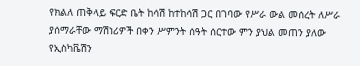የክልለ ጠቅላይ ፍርድ ቤት ከሳሽ ከተከሳሽ ጋር በገባው የሥራ ውል መሰረት ለሥራ ያሰማራቸው ማሽነሪዎች በቀን ሥምንት ሰዓት ሰርተው ምን ያህል መጠን ያለው የኢስካቬሽን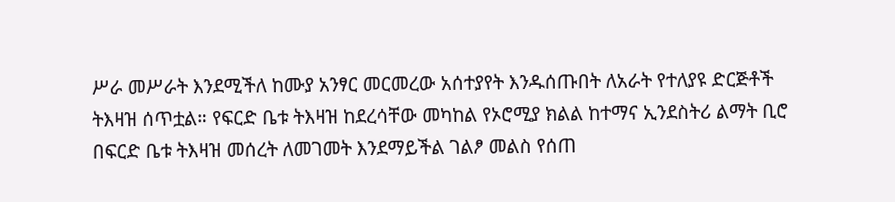ሥራ መሥራት እንደሚችለ ከሙያ አንፃር መርመረው አሰተያየት እንዱሰጡበት ለአራት የተለያዩ ድርጅቶች ትእዛዝ ሰጥቷል። የፍርድ ቤቱ ትእዛዝ ከደረሳቸው መካከል የኦሮሚያ ክልል ከተማና ኢንደስትሪ ልማት ቢሮ በፍርድ ቤቱ ትእዛዝ መሰረት ለመገመት እንደማይችል ገልፆ መልስ የሰጠ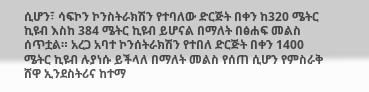ሲሆን፣ ሳፍኮን ኮንስትራክሽን የተባለው ድርጅት በቀን ከ320 ሜትር ኪዩብ እስከ 384 ሜትር ኪዩብ ይሆናል በማለት በፅሐፍ መልስ ሰጥቷል። አረጋ አባተ ኮንሰትራክሽን የተበለ ድርጅት በቀን 1400 ሜትር ኪዩብ ሉያነሱ ይችላለ በማለት መልስ የሰጠ ሲሆን የምስራቅ ሸዋ ኢንደስትሪና ከተማ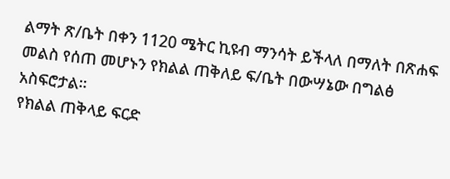ልማት ጽ/ቤት በቀን 1120 ሜትር ኪዩብ ማንሳት ይችላለ በማለት በጽሐፍ መልስ የሰጠ መሆኑን የክልል ጠቅለይ ፍ/ቤት በውሣኔው በግልፅ አስፍሮታል።
የክልል ጠቅላይ ፍርድ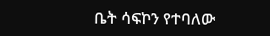ቤት ሳፍኮን የተባለው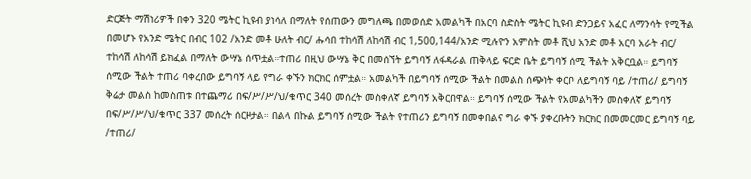ድርጅት ማሽነሪዎች በቀን 320 ሜትር ኪዩብ ያነሳለ በማለት የሰጠውን መግለጫ በመወሰድ አመልካች በአርባ ስድስት ሜትር ኪዩብ ድንጋይና አፈር ለማንሳት የሚችል በመሆኑ የአንድ ሜትር በብር 102 /አንድ መቶ ሁለት ብር/ ሑሳበ ተከሳሽ ለከሳሽ ብር 1,500,144/አንድ ሚሉዮን አምስት መቶ ሺህ አንድ መቶ አርባ አራት ብር/ ተከሳሽ ለከሳሽ ይክፈል በማለት ውሣኔ ሰጥቷል።ተጠሪ በዚህ ውሣኔ ቅር በመሰኘት ይግባኝ ለፋዳራል ጠቅላይ ፍርድ ቤት ይግባኝ ሰሚ ችልት አቅርቧል። ይግባኝ ሰሚው ችልት ተጠሪ ባቀረበው ይግባኝ ላይ የግራ ቀኙን ክርክር ሰምቷል። አመልካች በይግባኝ ሰሚው ችልት በመልስ ሰጭነት ቀርቦ ለይግባኝ ባይ /ተጠሪ/ ይግባኝ ቅሬታ መልስ ከመስጠቱ በተጨማሪ በፍ/ሥ/ሥ/ህ/ቁጥር 340 መሰረት መስቀለኛ ይግባኝ አቅርበዋል። ይግባኝ ሰሚው ችልት የአመልካችን መስቀለኛ ይግባኝ በፍ/ሥ/ሥ/ህ/ቁጥር 337 መሰረት ሰርዞታል። በልላ በኩል ይግባኝ ሰሚው ችልት የተጠሪን ይግባኝ በመቀበልና ግራ ቀኙ ያቀረቡትን ክርክር በመመርመር ይግባኝ ባይ /ተጠሪ/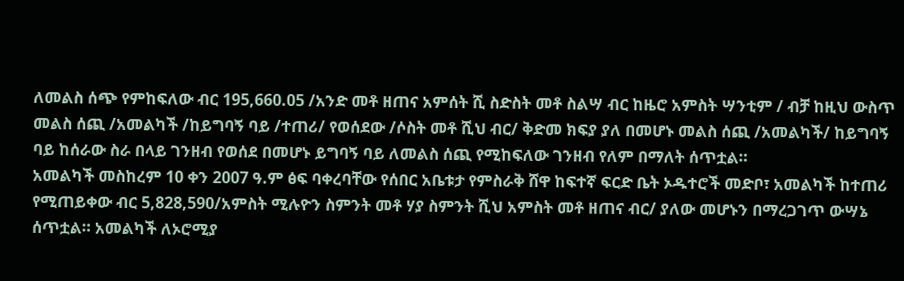ለመልስ ሰጭ የምከፍለው ብር 195,660.05 /አንድ መቶ ዘጠና አምሰት ሺ ስድስት መቶ ስልሣ ብር ከዜሮ አምስት ሣንቲም / ብቻ ከዚህ ውስጥ መልስ ሰጪ /አመልካች /ከይግባኝ ባይ /ተጠሪ/ የወሰደው /ሶስት መቶ ሺህ ብር/ ቅድመ ክፍያ ያለ በመሆኑ መልስ ሰጪ /አመልካች/ ከይግባኝ ባይ ከሰራው ስራ በላይ ገንዘብ የወሰደ በመሆኑ ይግባኝ ባይ ለመልስ ሰጪ የሚከፍለው ገንዘብ የለም በማለት ሰጥቷል።
አመልካች መስከረም 10 ቀን 2007 ዓ.ም ፅፍ ባቀረባቸው የሰበር አቤቱታ የምስራቅ ሸዋ ከፍተኛ ፍርድ ቤት ኦዱተሮች መድቦ፣ አመልካች ከተጠሪ የሚጠይቀው ብር 5,828,590/አምስት ሚሉዮን ስምንት መቶ ሃያ ስምንት ሺህ አምስት መቶ ዘጠና ብር/ ያለው መሆኑን በማረጋገጥ ውሣኔ ሰጥቷል። አመልካች ለኦሮሚያ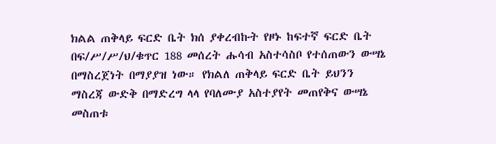ክልል ጠቅላይ ፍርድ ቤት ክሰ ያቀረብኩት የዞኑ ከፍተኛ ፍርድ ቤት በፍ/ሥ/ሥ/ህ/ቁጥር 188 መሰረት ሑሳብ አስተሳስቦ የተሰጠውን ውሣኔ በማስረጀነት በማያያዝ ነው። የክልለ ጠቅላይ ፍርድ ቤት ይህንን ማስረጃ ውድቅ በማድረግ ላላ የባለሙያ አስተያየት መጠየቅና ውሣኔ መስጠቱ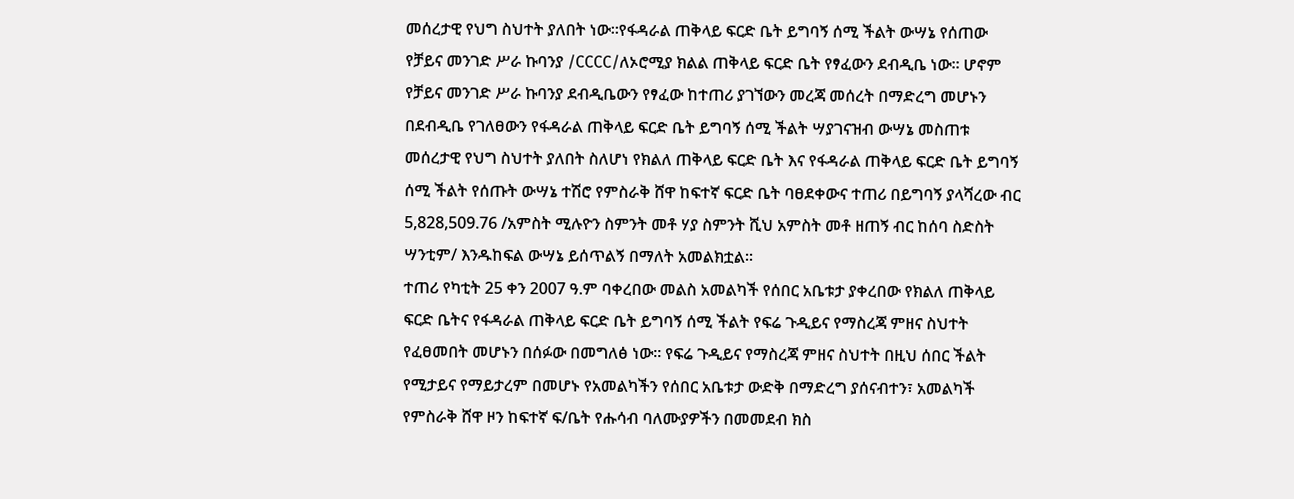መሰረታዊ የህግ ስህተት ያለበት ነው።የፋዳራል ጠቅላይ ፍርድ ቤት ይግባኝ ሰሚ ችልት ውሣኔ የሰጠው የቻይና መንገድ ሥራ ኩባንያ /CCCC/ለኦሮሚያ ክልል ጠቅላይ ፍርድ ቤት የፃፈውን ደብዲቤ ነው። ሆኖም የቻይና መንገድ ሥራ ኩባንያ ደብዲቤውን የፃፈው ከተጠሪ ያገኘውን መረጃ መሰረት በማድረግ መሆኑን በደብዲቤ የገለፀውን የፋዳራል ጠቅላይ ፍርድ ቤት ይግባኝ ሰሚ ችልት ሣያገናዝብ ውሣኔ መስጠቱ መሰረታዊ የህግ ስህተት ያለበት ስለሆነ የክልለ ጠቅላይ ፍርድ ቤት እና የፋዳራል ጠቅላይ ፍርድ ቤት ይግባኝ ሰሚ ችልት የሰጡት ውሣኔ ተሽሮ የምስራቅ ሸዋ ከፍተኛ ፍርድ ቤት ባፀደቀውና ተጠሪ በይግባኝ ያላሻረው ብር 5,828,509.76 /አምስት ሚሉዮን ስምንት መቶ ሃያ ስምንት ሺህ አምስት መቶ ዘጠኝ ብር ከሰባ ስድስት ሣንቲም/ እንዱከፍል ውሣኔ ይሰጥልኝ በማለት አመልክቷል።
ተጠሪ የካቲት 25 ቀን 2007 ዓ.ም ባቀረበው መልስ አመልካች የሰበር አቤቱታ ያቀረበው የክልለ ጠቅላይ ፍርድ ቤትና የፋዳራል ጠቅላይ ፍርድ ቤት ይግባኝ ሰሚ ችልት የፍሬ ጉዲይና የማስረጃ ምዘና ስህተት የፈፀመበት መሆኑን በሰፉው በመግለፅ ነው። የፍሬ ጉዲይና የማስረጃ ምዘና ስህተት በዚህ ሰበር ችልት የሚታይና የማይታረም በመሆኑ የአመልካችን የሰበር አቤቱታ ውድቅ በማድረግ ያሰናብተን፣ አመልካች የምስራቅ ሸዋ ዞን ከፍተኛ ፍ/ቤት የሑሳብ ባለሙያዎችን በመመደብ ክስ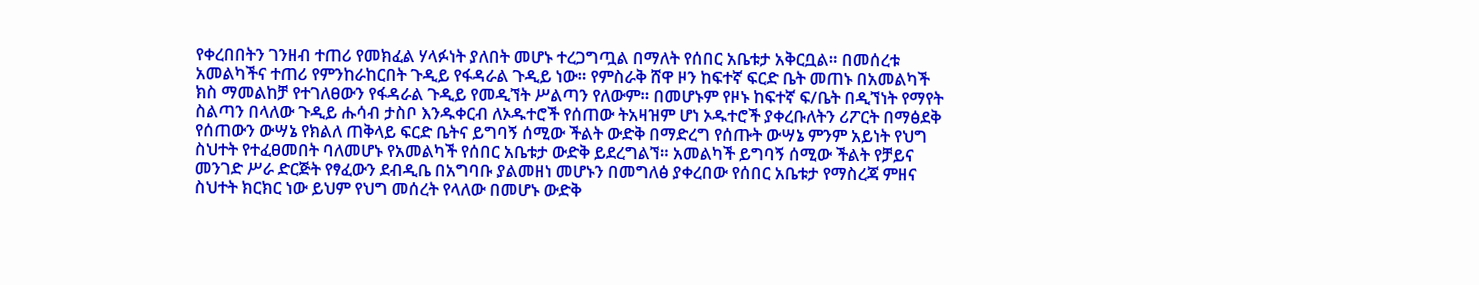የቀረበበትን ገንዘብ ተጠሪ የመክፈል ሃላፉነት ያለበት መሆኑ ተረጋግጧል በማለት የሰበር አቤቱታ አቅርቧል። በመሰረቱ አመልካችና ተጠሪ የምንከራከርበት ጉዲይ የፋዳራል ጉዲይ ነው። የምስራቅ ሸዋ ዞን ከፍተኛ ፍርድ ቤት መጠኑ በአመልካች ክስ ማመልከቻ የተገለፀውን የፋዳራል ጉዲይ የመዲኘት ሥልጣን የለውም። በመሆኑም የዞኑ ከፍተኛ ፍ/ቤት በዲኘነት የማየት ስልጣን በላለው ጉዲይ ሑሳብ ታስቦ እንዱቀርብ ለኦዱተሮች የሰጠው ትአዛዝም ሆነ ኦዱተሮች ያቀረቡለትን ሪፖርት በማፅደቅ የሰጠውን ውሣኔ የክልለ ጠቅላይ ፍርድ ቤትና ይግባኝ ሰሚው ችልት ውድቅ በማድረግ የሰጡት ውሣኔ ምንም አይነት የህግ ስህተት የተፈፀመበት ባለመሆኑ የአመልካች የሰበር አቤቱታ ውድቅ ይደረግልኘ። አመልካች ይግባኝ ሰሚው ችልት የቻይና መንገድ ሥራ ድርጅት የፃፈውን ደብዲቤ በአግባቡ ያልመዘነ መሆኑን በመግለፅ ያቀረበው የሰበር አቤቱታ የማስረጃ ምዘና ስህተት ክርክር ነው ይህም የህግ መሰረት የላለው በመሆኑ ውድቅ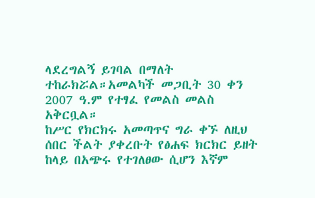ላደረግልኝ ይገባል በማለት ተከራክሯል።አመልካች መጋቢት 30 ቀን 2007 ዓ.ም የተፃፈ የመልስ መልስ አቅርቧል።
ከሥር የክርክሩ አመጣጥና ግራ ቀኙ ለዚህ ሰበር ችልት ያቀረቡት የፅሐፍ ክርክር ይዘት ከላይ በአጭሩ የተገለፀው ሲሆን እኛም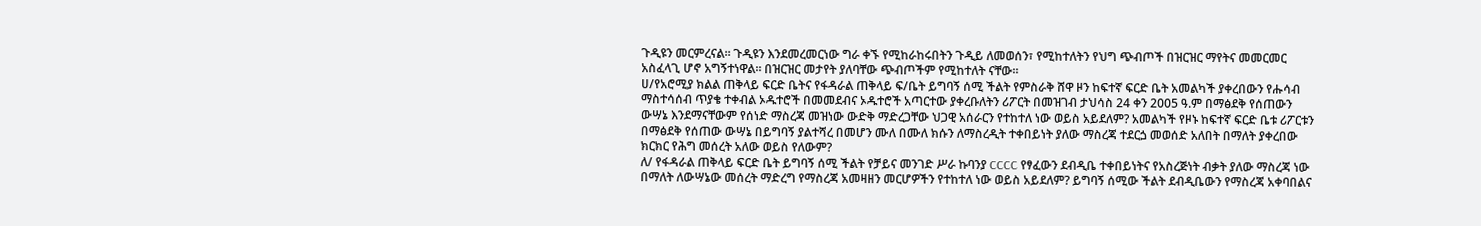ጉዲዩን መርምረናል። ጉዲዩን እንደመረመርነው ግራ ቀኙ የሚከራከሩበትን ጉዲይ ለመወሰን፣ የሚከተለትን የህግ ጭብጦች በዝርዝር ማየትና መመርመር አስፈላጊ ሆኖ አግኝተነዋል። በዝርዝር መታየት ያለባቸው ጭብጦችም የሚከተለት ናቸው።
ሀ/የአሮሚያ ክልል ጠቅላይ ፍርድ ቤትና የፋዳራል ጠቅላይ ፍ/ቤት ይግባኝ ሰሚ ችልት የምስራቅ ሸዋ ዞን ከፍተኛ ፍርድ ቤት አመልካች ያቀረበውን የሑሳብ ማስተሳሰብ ጥያቄ ተቀብል ኦዱተሮች በመመደብና ኦዱተሮች አጣርተው ያቀረቡለትን ሪፖርት በመዝገብ ታህሳስ 24 ቀን 2005 ዓ.ም በማፅደቅ የሰጠውን ውሣኔ እንደማናቸውም የሰነድ ማስረጃ መዝነው ውድቅ ማድረጋቸው ህጋዊ አሰራርን የተከተለ ነው ወይስ አይደለም? አመልካች የዞኑ ከፍተኛ ፍርድ ቤቱ ሪፖርቱን በማፅደቅ የሰጠው ውሣኔ በይግባኝ ያልተሻረ በመሆን ሙለ በሙለ ክሱን ለማስረዲት ተቀበይነት ያለው ማስረጃ ተደርጏ መወሰድ አለበት በማለት ያቀረበው ክርክር የሕግ መሰረት አለው ወይስ የለውም?
ለ/ የፋዳራል ጠቅላይ ፍርድ ቤት ይግባኝ ሰሚ ችልት የቻይና መንገድ ሥራ ኩባንያ CCCC የፃፈውን ደብዲቤ ተቀበይነትና የአስረጅነት ብቃት ያለው ማስረጃ ነው በማለት ለውሣኔው መሰረት ማድረግ የማስረጃ አመዛዘን መርሆዎችን የተከተለ ነው ወይስ አይደለም? ይግባኝ ሰሚው ችልት ደብዲቤውን የማስረጃ አቀባበልና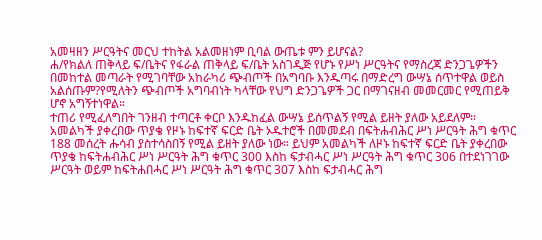አመዛዘን ሥርዓትና መርህ ተከትል አልመዘነም ቢባል ውጤቱ ምን ይሆናል?
ሐ/የክልለ ጠቅላይ ፍ/ቤትና የፋራል ጠቅላይ ፍ/ቤት አስገዲጅ የሆኑ የሥነ ሥርዓትና የማስረጃ ድንጋጌዎችን በመከተል መጣራት የሚገባቸው አከራካሪ ጭብጦች በአግባቡ እንዱጣሩ በማድረግ ውሣኔ ሰጥተዋል ወይስ አልሰጡም?የሚለትን ጭብጦች አግባብነት ካላቸው የህግ ድንጋጌዎች ጋር በማገናዘብ መመርመር የሚጠይቅ ሆኖ አግኝተነዋል።
ተጠሪ የሚፈለግበት ገንዘብ ተጣርቶ ቀርቦ እንዱከፈል ውሣኔ ይሰጥልኝ የሚል ይዘት ያለው አይደለም። አመልካች ያቀረበው ጥያቄ የዞኑ ከፍተኛ ፍርድ ቤት ኦዱተሮች በመመደብ በፍትሐብሕር ሥነ ሥርዓት ሕግ ቁጥር 188 መሰረት ሑሳብ ያስተሳስበኝ የሚል ይዘት ያለው ነው። ይህም አመልካች ለዞኑ ከፍተኛ ፍርድ ቤት ያቀረበው ጥያቄ ከፍትሐብሕር ሥነ ሥርዓት ሕግ ቁጥር 300 እስከ ፍታብሓር ሥነ ሥርዓት ሕግ ቁጥር 306 በተደነገገው ሥርዓት ወይም ከፍትሐበሓር ሥነ ሥርዓት ሕግ ቁጥር 307 እስከ ፍታብሓር ሕግ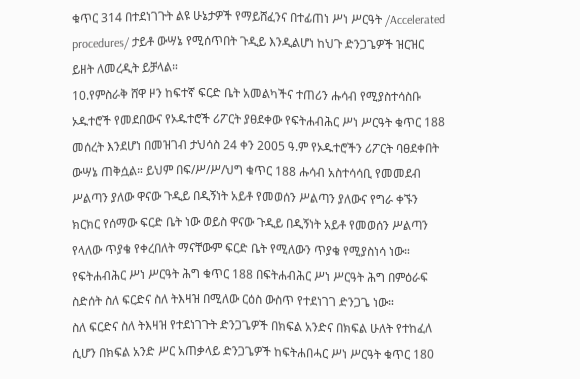ቁጥር 314 በተደነገጉት ልዩ ሁኔታዎች የማይሸፈንና በተፊጠነ ሥነ ሥርዓት /Accelerated procedures/ ታይቶ ውሣኔ የሚሰጥበት ጉዲይ እንዲልሆነ ከህጉ ድንጋጌዎች ዝርዝር ይዘት ለመረዲት ይቻላል።
10.የምስራቅ ሸዋ ዞን ከፍተኛ ፍርድ ቤት አመልካችና ተጠሪን ሑሳብ የሚያስተሳስቡ ኦዱተሮች የመደበውና የኦዱተሮች ሪፖርት ያፀደቀው የፍትሐብሕር ሥነ ሥርዓት ቁጥር 188 መሰረት እንደሆነ በመዝገብ ታህሳስ 24 ቀን 2005 ዓ.ም የኦዱተሮችን ሪፖርት ባፀደቀበት ውሣኔ ጠቅሷል። ይህም በፍ/ሥ/ሥ/ህግ ቁጥር 188 ሑሳብ አስተሳሳቢ የመመደብ ሥልጣን ያለው ዋናው ጉዲይ በዲኝነት አይቶ የመወሰን ሥልጣን ያለውና የግራ ቀኙን ክርክር የሰማው ፍርድ ቤት ነው ወይስ ዋናው ጉዲይ በዲኝነት አይቶ የመወሰን ሥልጣን የላለው ጥያቄ የቀረበለት ማናቸውም ፍርድ ቤት የሚለውን ጥያቄ የሚያስነሳ ነው። የፍትሐብሕር ሥነ ሥርዓት ሕግ ቁጥር 188 በፍትሐብሕር ሥነ ሥርዓት ሕግ በምዕራፍ ስድሰት ስለ ፍርድና ስለ ትእዛዝ በሚለው ርዕስ ውስጥ የተደነገገ ድንጋጌ ነው።
ስለ ፍርድና ስለ ትእዛዝ የተደነገጉት ድንጋጌዎች በክፍል አንድና በክፍል ሁለት የተከፈለ ሲሆን በክፍል አንድ ሥር አጠቃላይ ድንጋጌዎች ከፍትሐበሓር ሥነ ሥርዓት ቁጥር 180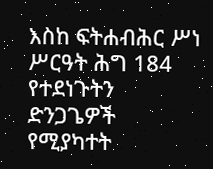እስከ ፍትሐብሕር ሥነ ሥርዓት ሕግ 184 የተደነጉትን ድንጋጌዎች የሚያካተት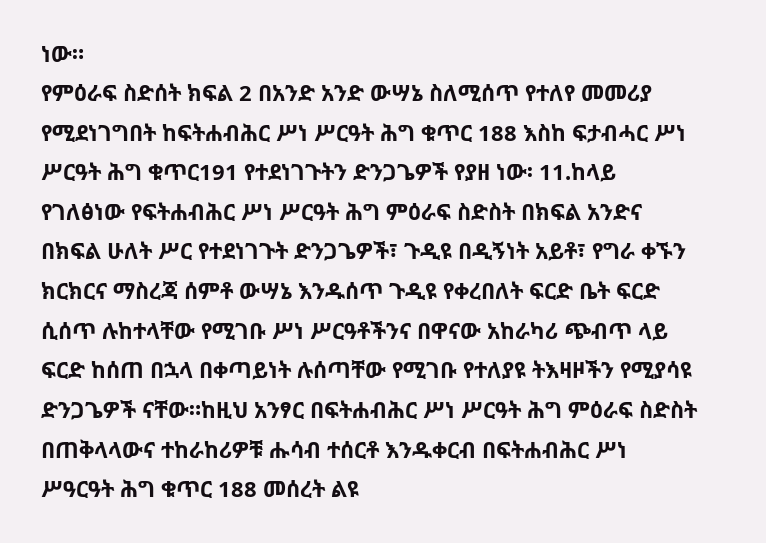ነው።
የምዕራፍ ስድሰት ክፍል 2 በአንድ አንድ ውሣኔ ስለሚሰጥ የተለየ መመሪያ የሚደነገግበት ከፍትሐብሕር ሥነ ሥርዓት ሕግ ቁጥር 188 እስከ ፍታብሓር ሥነ ሥርዓት ሕግ ቁጥር191 የተደነገጉትን ድንጋጌዎች የያዘ ነው፡ 11.ከላይ የገለፅነው የፍትሐብሕር ሥነ ሥርዓት ሕግ ምዕራፍ ስድስት በክፍል አንድና በክፍል ሁለት ሥር የተደነገጉት ድንጋጌዎች፣ ጉዲዩ በዲኝነት አይቶ፣ የግራ ቀኙን ክርክርና ማስረጃ ሰምቶ ውሣኔ እንዱሰጥ ጉዲዩ የቀረበለት ፍርድ ቤት ፍርድ ሲሰጥ ሉከተላቸው የሚገቡ ሥነ ሥርዓቶችንና በዋናው አከራካሪ ጭብጥ ላይ ፍርድ ከሰጠ በኋላ በቀጣይነት ሉሰጣቸው የሚገቡ የተለያዩ ትእዛዞችን የሚያሳዩ ድንጋጌዎች ናቸው።ከዚህ አንፃር በፍትሐብሕር ሥነ ሥርዓት ሕግ ምዕራፍ ስድስት በጠቅላላውና ተከራከሪዎቹ ሑሳብ ተሰርቶ እንዱቀርብ በፍትሐብሕር ሥነ ሥዓርዓት ሕግ ቁጥር 188 መሰረት ልዩ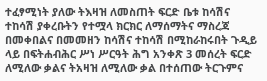ተፈፃሚነት ያለው ትእዛዝ ለመስጠት ፍርድ ቤቱ ከሳሽና ተከሳሽ ያቀረቡትን የተሟላ ክርክር ለማሰማትና ማስረጃ በመቀበልና በመመዘን ከሳሽና ተከሳሽ በሚከራከሩበት ጉዲይ ላይ በፍትሐብሕር ሥነ ሥርዓት ሕግ አንቀጽ 3 መሰረት ፍርድ ለሚለው ቃልና ትአዛዝ ለሚለው ቃል በተሰጠው ትርጉምና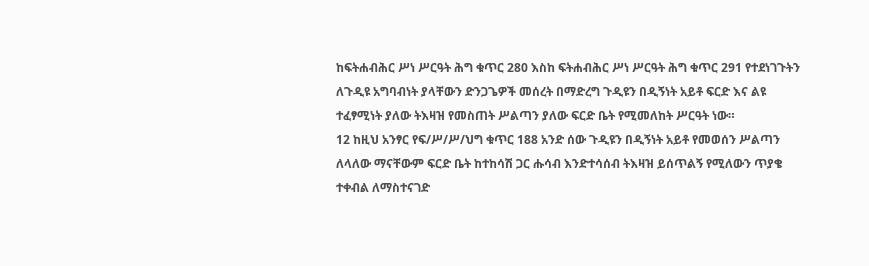ከፍትሐብሕር ሥነ ሥርዓት ሕግ ቁጥር 280 እስከ ፍትሐብሕር ሥነ ሥርዓት ሕግ ቁጥር 291 የተደነገጉትን ለጉዲዩ አግባብነት ያላቸውን ድንጋጌዎች መሰረት በማድረግ ጉዲዩን በዲኝነት አይቶ ፍርድ እና ልዩ ተፈፃሚነት ያለው ትእዛዝ የመስጠት ሥልጣን ያለው ፍርድ ቤት የሚመለከት ሥርዓት ነው።
12 ከዚህ አንፃር የፍ/ሥ/ሥ/ህግ ቁጥር 188 አንድ ሰው ጉዲዩን በዲኝነት አይቶ የመወሰን ሥልጣን ለላለው ማናቸውም ፍርድ ቤት ከተከሳሽ ጋር ሑሳብ እንድተሳሰብ ትእዛዝ ይሰጥልኝ የሚለውን ጥያቄ ተቀብል ለማስተናገድ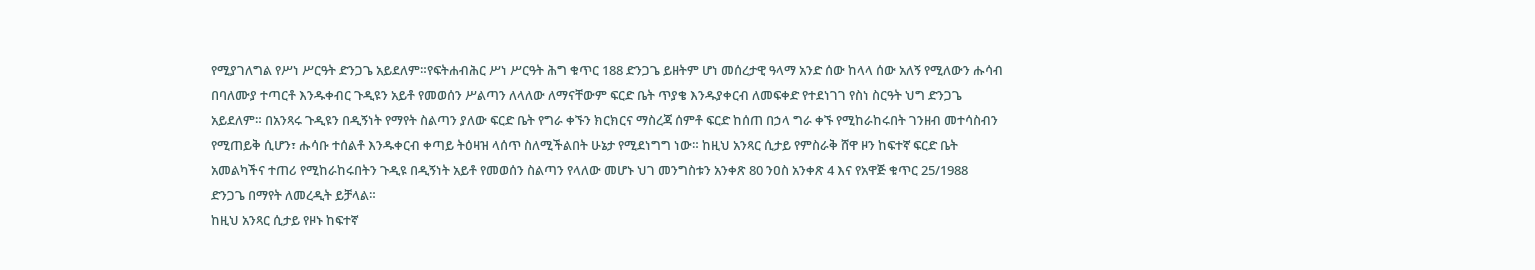የሚያገለግል የሥነ ሥርዓት ድንጋጌ አይደለም።የፍትሐብሕር ሥነ ሥርዓት ሕግ ቁጥር 188 ድንጋጌ ይዘትም ሆነ መሰረታዊ ዓላማ አንድ ሰው ከላላ ሰው አለኝ የሚለውን ሑሳብ በባለሙያ ተጣርቶ እንዱቀብር ጉዲዩን አይቶ የመወሰን ሥልጣን ለላለው ለማናቸውም ፍርድ ቤት ጥያቄ እንዱያቀርብ ለመፍቀድ የተደነገገ የስነ ስርዓት ህግ ድንጋጌ አይደለም። በአንጻሩ ጉዲዩን በዲኝነት የማየት ስልጣን ያለው ፍርድ ቤት የግራ ቀኙን ክርክርና ማስረጃ ሰምቶ ፍርድ ከሰጠ በኃላ ግራ ቀኙ የሚከራከሩበት ገንዘብ መተሳስብን የሚጠይቅ ሲሆን፣ ሑሳቡ ተሰልቶ እንዱቀርብ ቀጣይ ትዕዛዝ ላሰጥ ስለሚችልበት ሁኔታ የሚደነግግ ነው። ከዚህ አንጻር ሲታይ የምስራቅ ሸዋ ዞን ከፍተኛ ፍርድ ቤት አመልካችና ተጠሪ የሚከራከሩበትን ጉዲዩ በዲኝነት አይቶ የመወሰን ስልጣን የላለው መሆኑ ህገ መንግስቱን አንቀጽ 80 ንዐስ አንቀጽ 4 እና የአዋጅ ቁጥር 25/1988 ድንጋጌ በማየት ለመረዲት ይቻላል።
ከዚህ አንጻር ሲታይ የዞኑ ከፍተኛ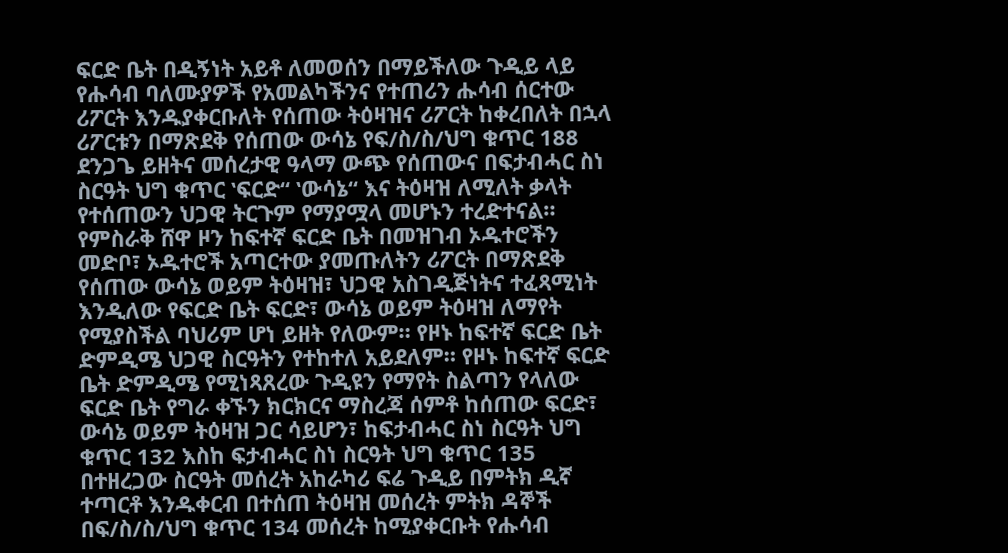ፍርድ ቤት በዲኝነት አይቶ ለመወሰን በማይችለው ጉዲይ ላይ የሑሳብ ባለሙያዎች የአመልካችንና የተጠሪን ሑሳብ ሰርተው ሪፖርት እንዱያቀርቡለት የሰጠው ትዕዛዝና ሪፖርት ከቀረበለት በኋላ ሪፖርቱን በማጽደቅ የሰጠው ውሳኔ የፍ/ስ/ስ/ህግ ቁጥር 188 ደንጋጌ ይዘትና መሰረታዊ ዓላማ ውጭ የሰጠውና በፍታብሓር ስነ ስርዓት ህግ ቁጥር ‛ፍርድ“ ‛ውሳኔ“ እና ትዕዛዝ ለሚለት ቃላት የተሰጠውን ህጋዊ ትርጉም የማያሟላ መሆኑን ተረድተናል።
የምስራቅ ሸዋ ዞን ከፍተኛ ፍርድ ቤት በመዝገብ ኦዱተሮችን መድቦ፣ ኦዱተሮች አጣርተው ያመጡለትን ሪፖርት በማጽደቅ የሰጠው ውሳኔ ወይም ትዕዛዝ፣ ህጋዊ አስገዲጅነትና ተፈጻሚነት እንዲለው የፍርድ ቤት ፍርድ፣ ውሳኔ ወይም ትዕዛዝ ለማየት የሚያስችል ባህሪም ሆነ ይዘት የለውም። የዞኑ ከፍተኛ ፍርድ ቤት ድምዲሜ ህጋዊ ስርዓትን የተከተለ አይደለም። የዞኑ ከፍተኛ ፍርድ ቤት ድምዲሜ የሚነጻጸረው ጉዲዩን የማየት ስልጣን የላለው ፍርድ ቤት የግራ ቀኙን ክርክርና ማስረጃ ሰምቶ ከሰጠው ፍርድ፣ ውሳኔ ወይም ትዕዛዝ ጋር ሳይሆን፣ ከፍታብሓር ስነ ስርዓት ህግ ቁጥር 132 እስከ ፍታብሓር ስነ ስርዓት ህግ ቁጥር 135 በተዘረጋው ስርዓት መሰረት አከራካሪ ፍሬ ጉዲይ በምትክ ዲኛ ተጣርቶ እንዱቀርብ በተሰጠ ትዕዛዝ መሰረት ምትክ ዳኞች በፍ/ስ/ስ/ህግ ቁጥር 134 መሰረት ከሚያቀርቡት የሑሳብ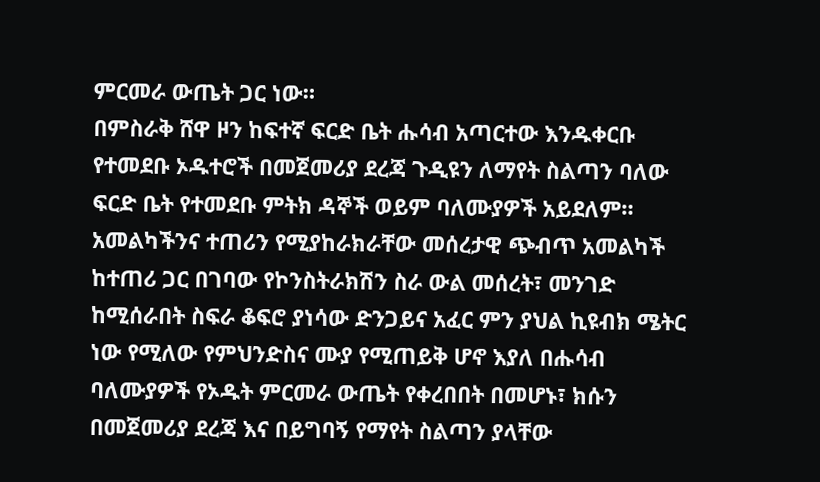ምርመራ ውጤት ጋር ነው።
በምስራቅ ሸዋ ዞን ከፍተኛ ፍርድ ቤት ሑሳብ አጣርተው እንዱቀርቡ የተመደቡ ኦዱተሮች በመጀመሪያ ደረጃ ጉዲዩን ለማየት ስልጣን ባለው ፍርድ ቤት የተመደቡ ምትክ ዳኞች ወይም ባለሙያዎች አይደለም። አመልካችንና ተጠሪን የሚያከራክራቸው መሰረታዊ ጭብጥ አመልካች ከተጠሪ ጋር በገባው የኮንስትራክሽን ስራ ውል መሰረት፣ መንገድ ከሚሰራበት ስፍራ ቆፍሮ ያነሳው ድንጋይና አፈር ምን ያህል ኪዩብክ ሜትር ነው የሚለው የምህንድስና ሙያ የሚጠይቅ ሆኖ እያለ በሑሳብ ባለሙያዎች የኦዱት ምርመራ ውጤት የቀረበበት በመሆኑ፣ ክሱን በመጀመሪያ ደረጃ እና በይግባኝ የማየት ስልጣን ያላቸው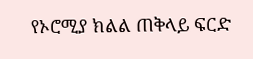የኦሮሚያ ክልል ጠቅላይ ፍርድ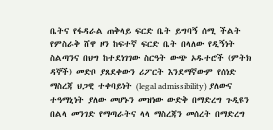ቤትና የፋዳራል ጠቅላይ ፍርድ ቤት ይግባኝ ሰሚ ችልት የምስራቅ ሸዋ ዞን ከፍተኛ ፍርድ ቤት በላለው የዲኝነት ስልጣንና በህግ ከተደነገገው ስርዓት ውጭ ኦዱተሮች (ምትክ ዳኞች) መድቦ ያጸደቀውን ሪፖርት እንደማኛውም የሰነድ ማስረጃ ህጋዊ ተቀባይነት (legal admissibility) ያለውና ተዓማኒነት ያለው መሆኑን መዝነው ውድቅ በማድረግ ጉዲዩን በልላ መንገድ የማጣራትና ላላ ማስረጃን መሰረት በማድረግ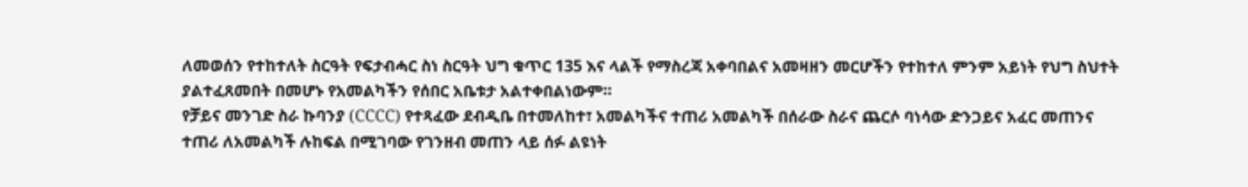ለመወሰን የተከተለት ስርዓት የፍታብሓር ስነ ስርዓት ህግ ቁጥር 135 እና ላልች የማስረጃ አቀባበልና አመዛዘን መርሆችን የተከተለ ምንም አይነት የህግ ስህተት ያልተፈጸመበት በመሆኑ የአመልካችን የሰበር አቤቱታ አልተቀበልነውም።
የቻይና መንገድ ስራ ኩባንያ (CCCC) የተጻፈው ደብዲቤ በተመለከተ፣ አመልካችና ተጠሪ አመልካች በሰራው ስራና ጨርሶ ባነሳው ድንጋይና አፈር መጠንና ተጠሪ ለአመልካች ሉከፍል በሚገባው የገንዘብ መጠን ላይ ሰፉ ልዩነት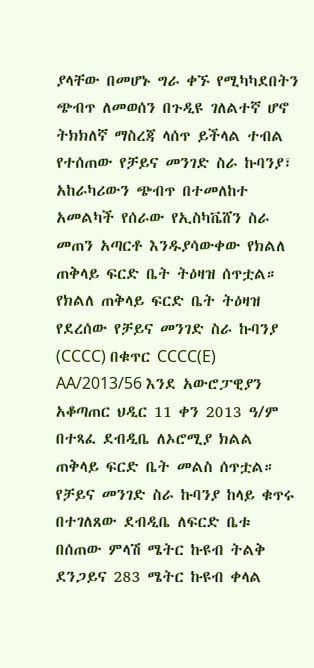ያላቸው በመሆኑ ግራ ቀኙ የሚካካደበትን ጭብጥ ለመወሰን በጉዲዩ ገለልተኛ ሆኖ ትክክለኛ ማስረጃ ላሰጥ ይችላል ተብል የተሰጠው የቻይና መንገድ ስራ ኩባንያ፣ አከራካሪውን ጭብጥ በተመለከተ አመልካች የሰራው የኢስካቬሸን ስራ መጠን አጣርቶ እንዱያሳውቀው የክልለ ጠቅላይ ፍርድ ቤት ትዕዛዝ ሰጥቷል። የክልለ ጠቅላይ ፍርድ ቤት ትዕዛዝ የደረሰው የቻይና መንገድ ስራ ኩባንያ (CCCC) በቁጥር CCCC(E) AA/2013/56 እንደ አውሮፓዊያን አቆጣጠር ህዲር 11 ቀን 2013 ዓ/ም በተጻፈ ደብዲቤ ለኦሮሚያ ክልል ጠቅላይ ፍርድ ቤት መልስ ሰጥቷል።
የቻይና መንገድ ስራ ኩባንያ ከላይ ቁጥሩ በተገለጸው ደብዲቤ ለፍርድ ቤቱ በሰጠው ምላሽ ሜትር ኩዩብ ትልቅ ደንጋይና 283 ሜትር ኩዩብ ቀላል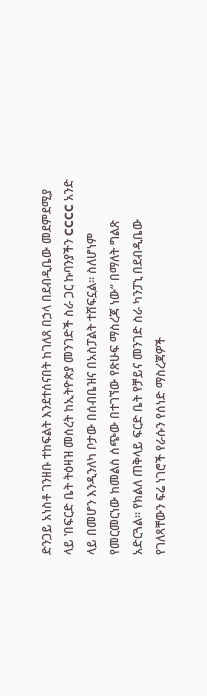ድንጋይ አነስቶ ገንዘቡ ተከፍልት እንደተሰናበት ከገለጸ በኃላ በደብዲቤው መደምደሚያ ላይ ‛በፍርድ ቤት ትዕዛዝ መሰረት ከኢትዮጵያ መንገድች ስራ ጋር ኩባንያችን CCCC አንድ ላይ በመሆን እንዲንለካ ቦታው በሰብቤዝና በአስፓልት ተሸፍኗል። ስለሆነም የመርመርነው ከመልስ ሰጭው በተገኘው የጽሁፍ ማስረጃ ነው“ በማለት ግልጽ አድርጓል። የክልለ ጠቅላይ ፍርድ ቤት የቻይና መንገድ ስራ ካንፓኒ በደብዲቤው የገለጻቸውን ፍሬ ነገሮች የራሱን የሰነድ ማስረጃዎች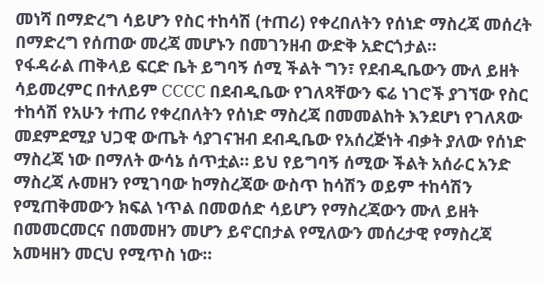መነሻ በማድረግ ሳይሆን የስር ተከሳሽ (ተጠሪ) የቀረበለትን የሰነድ ማስረጃ መሰረት በማድረግ የሰጠው መረጃ መሆኑን በመገንዘብ ውድቅ አድርጎታል።
የፋዳራል ጠቅላይ ፍርድ ቤት ይግባኝ ሰሚ ችልት ግን፣ የደብዲቤውን ሙለ ይዘት ሳይመረምር በተለይም CCCC በደብዲቤው የገለጻቸውን ፍሬ ነገሮች ያገኘው የስር ተከሳሽ የአሁን ተጠሪ የቀረበለትን የሰነድ ማስረጃ በመመልከት እንደሆነ የገለጸው መደምደሚያ ህጋዊ ውጤት ሳያገናዝብ ደብዲቤው የአሰረጅነት ብቃት ያለው የሰነድ ማስረጃ ነው በማለት ውሳኔ ሰጥቷል። ይህ የይግባኝ ሰሚው ችልት አሰራር አንድ ማስረጃ ሉመዘን የሚገባው ከማስረጃው ውስጥ ከሳሽን ወይም ተከሳሽን የሚጠቅመውን ክፍል ነጥል በመወሰድ ሳይሆን የማስረጃውን ሙለ ይዘት በመመርመርና በመመዘን መሆን ይኖርበታል የሚለውን መሰረታዊ የማስረጃ አመዛዘን መርህ የሚጥስ ነው።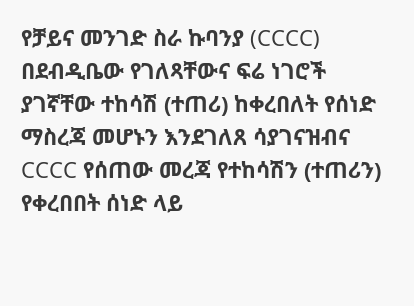የቻይና መንገድ ስራ ኩባንያ (CCCC) በደብዲቤው የገለጻቸውና ፍሬ ነገሮች ያገኛቸው ተከሳሽ (ተጠሪ) ከቀረበለት የሰነድ ማስረጃ መሆኑን እንደገለጸ ሳያገናዝብና CCCC የሰጠው መረጃ የተከሳሽን (ተጠሪን) የቀረበበት ሰነድ ላይ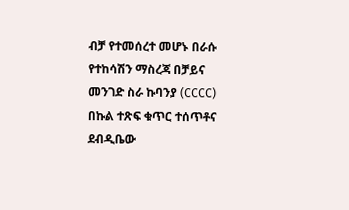ብቻ የተመሰረተ መሆኑ በራሱ የተከሳሽን ማስረጃ በቻይና መንገድ ስራ ኩባንያ (CCCC) በኩል ተጽፍ ቁጥር ተሰጥቶና ደብዲቤው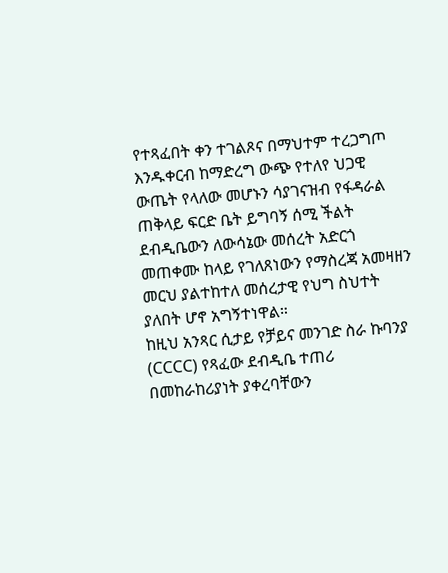የተጻፈበት ቀን ተገልጾና በማህተም ተረጋግጦ እንዱቀርብ ከማድረግ ውጭ የተለየ ህጋዊ ውጤት የላለው መሆኑን ሳያገናዝብ የፋዳራል ጠቅላይ ፍርድ ቤት ይግባኝ ሰሚ ችልት ደብዲቤውን ለውሳኔው መሰረት አድርጎ መጠቀሙ ከላይ የገለጸነውን የማስረጃ አመዛዘን መርህ ያልተከተለ መሰረታዊ የህግ ስህተት ያለበት ሆኖ አግኝተነዋል።
ከዚህ አንጻር ሲታይ የቻይና መንገድ ስራ ኩባንያ (CCCC) የጻፈው ደብዲቤ ተጠሪ በመከራከሪያነት ያቀረባቸውን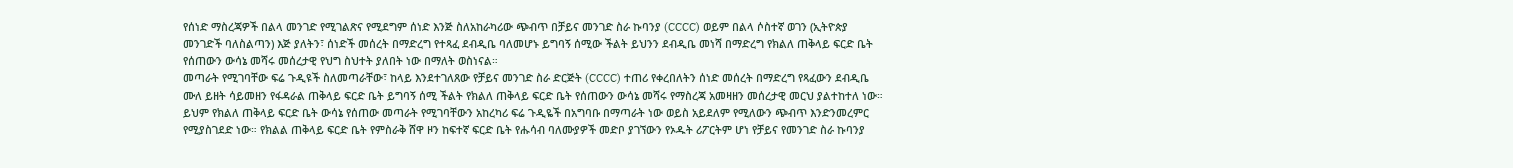የሰነድ ማስረጃዎች በልላ መንገድ የሚገልጽና የሚደግም ሰነድ እንጅ ስለአከራካሪው ጭብጥ በቻይና መንገድ ስራ ኩባንያ (CCCC) ወይም በልላ ሶስተኛ ወገን (ኢትዮጵያ መንገድች ባለስልጣን) እጅ ያለትን፣ ሰነድች መሰረት በማድረግ የተጻፈ ደብዲቤ ባለመሆኑ ይግባኝ ሰሚው ችልት ይህንን ደብዲቤ መነሻ በማድረግ የክልለ ጠቅላይ ፍርድ ቤት የሰጠውን ውሳኔ መሻሩ መሰረታዊ የህግ ስህተት ያለበት ነው በማለት ወስነናል።
መጣራት የሚገባቸው ፍሬ ጉዲዩች ስለመጣራቸው፣ ከላይ እንደተገለጸው የቻይና መንገድ ስራ ድርጅት (CCCC) ተጠሪ የቀረበለትን ሰነድ መሰረት በማድረግ የጻፈውን ደብዲቤ ሙለ ይዘት ሳይመዘን የፋዳራል ጠቅላይ ፍርድ ቤት ይግባኝ ሰሚ ችልት የክልለ ጠቅላይ ፍርድ ቤት የሰጠውን ውሳኔ መሻሩ የማስረጃ አመዛዘን መሰረታዊ መርህ ያልተከተለ ነው። ይህም የክልለ ጠቅላይ ፍርድ ቤት ውሳኔ የሰጠው መጣራት የሚገባቸውን አከረካሪ ፍሬ ጉዲዬች በአግባቡ በማጣራት ነው ወይስ አይደለም የሚለውን ጭብጥ እንድንመረምር የሚያስገደድ ነው። የክልል ጠቅላይ ፍርድ ቤት የምስራቅ ሸዋ ዞን ከፍተኛ ፍርድ ቤት የሑሳብ ባለሙያዎች መድቦ ያገኘውን የኦዱት ሪፖርትም ሆነ የቻይና የመንገድ ስራ ኩባንያ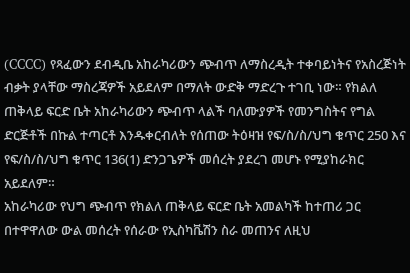(CCCC) የጻፈውን ደብዲቤ አከራካሪውን ጭብጥ ለማስረዲት ተቀባይነትና የአስረጅነት ብቃት ያላቸው ማስረጃዎች አይደለም በማለት ውድቅ ማድረጉ ተገቢ ነው። የክልለ ጠቅላይ ፍርድ ቤት አከራካሪውን ጭብጥ ላልች ባለሙያዎች የመንግስትና የግል ድርጅቶች በኩል ተጣርቶ እንዱቀርብለት የሰጠው ትዕዛዝ የፍ/ስ/ስ/ህግ ቁጥር 250 እና የፍ/ስ/ስ/ህግ ቁጥር 136(1) ድንጋጌዎች መሰረት ያደረገ መሆኑ የሚያከራክር አይደለም።
አከራካሪው የህግ ጭብጥ የክልለ ጠቅላይ ፍርድ ቤት አመልካች ከተጠሪ ጋር በተዋዋለው ውል መሰረት የሰራው የኢስካቬሽን ስራ መጠንና ለዚህ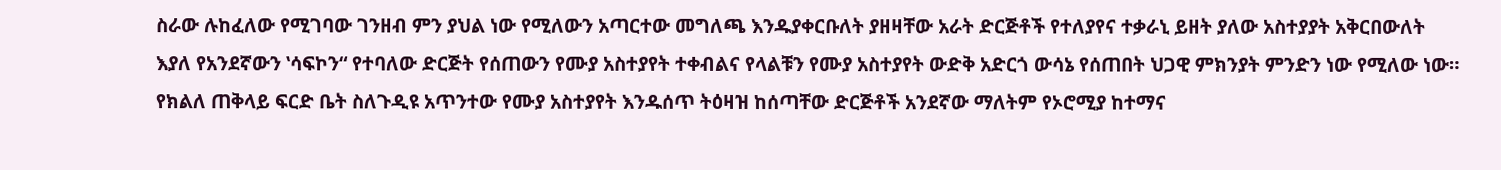ስራው ሉከፈለው የሚገባው ገንዘብ ምን ያህል ነው የሚለውን አጣርተው መግለጫ እንዱያቀርቡለት ያዘዛቸው አራት ድርጅቶች የተለያየና ተቃራኒ ይዘት ያለው አስተያያት አቅርበውለት እያለ የአንደኛውን ‛ሳፍኮን“ የተባለው ድርጅት የሰጠውን የሙያ አስተያየት ተቀብልና የላልቹን የሙያ አስተያየት ውድቅ አድርጎ ውሳኔ የሰጠበት ህጋዊ ምክንያት ምንድን ነው የሚለው ነው። የክልለ ጠቅላይ ፍርድ ቤት ስለጉዲዩ አጥንተው የሙያ አስተያየት እንዱሰጥ ትዕዛዝ ከሰጣቸው ድርጅቶች አንደኛው ማለትም የኦሮሚያ ከተማና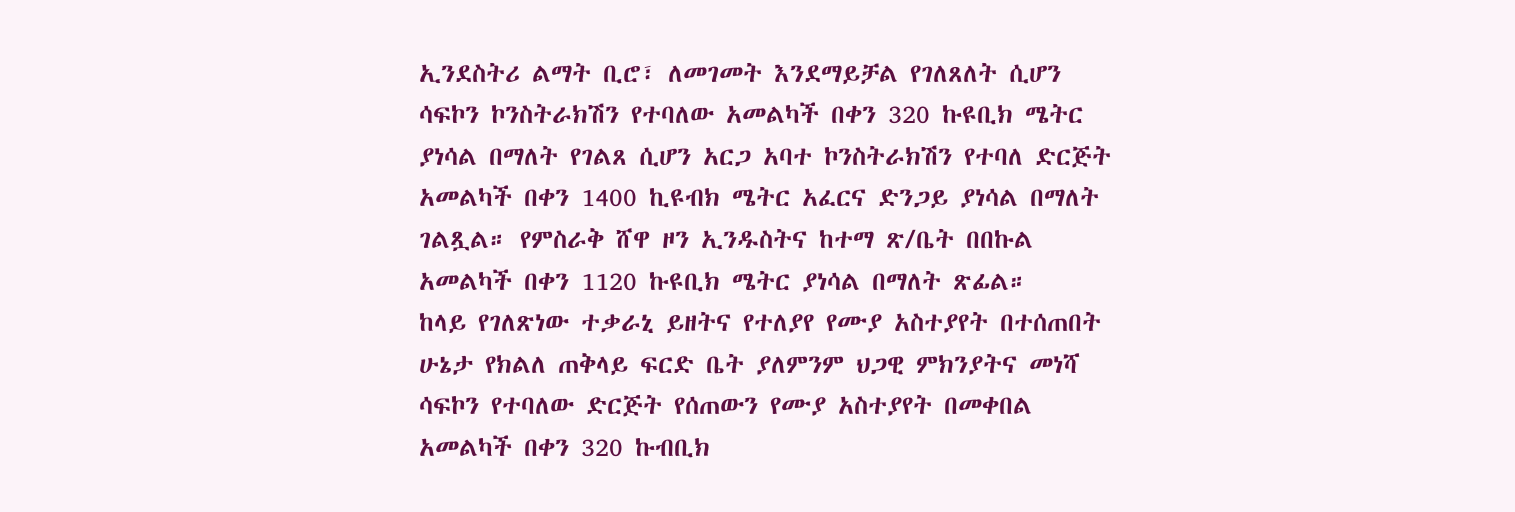ኢንደስትሪ ልማት ቢሮ፣ ለመገመት እንደማይቻል የገለጸለት ሲሆን ሳፍኮን ኮንስትራክሽን የተባለው አመልካች በቀን 320 ኩዩቢክ ሜትር ያነሳል በማለት የገልጸ ሲሆን አርጋ አባተ ኮንስትራክሽን የተባለ ድርጅት አመልካች በቀን 1400 ኪዩብክ ሜትር አፈርና ድንጋይ ያነሳል በማለት ገልጿል። የምስራቅ ሸዋ ዞን ኢንዱስትና ከተማ ጽ/ቤት በበኩል አመልካች በቀን 1120 ኩዩቢክ ሜትር ያነሳል በማለት ጽፊል።
ከላይ የገለጽነው ተቃራኒ ይዘትና የተለያየ የሙያ አስተያየት በተሰጠበት ሁኔታ የክልለ ጠቅላይ ፍርድ ቤት ያለምንም ህጋዊ ምክንያትና መነሻ ሳፍኮን የተባለው ድርጅት የሰጠውን የሙያ አስተያየት በመቀበል አመልካች በቀን 320 ኩብቢክ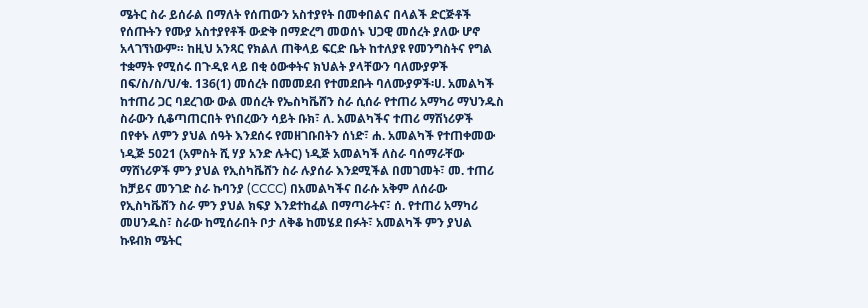ሜትር ስራ ይሰራል በማለት የሰጠውን አስተያየት በመቀበልና በላልች ድርጅቶች የሰጡትን የሙያ አስተያየቶች ውድቅ በማድረግ መወሰኑ ህጋዊ መሰረት ያለው ሆኖ አላገኘነውም። ከዚህ አንጻር የክልለ ጠቅላይ ፍርድ ቤት ከተለያዩ የመንግስትና የግል ተቋማት የሚሰሩ በጉዲዩ ላይ በቂ ዕውቀትና ክህልት ያላቸውን ባለሙያዎች በፍ/ስ/ስ/ህ/ቁ. 136(1) መሰረት በመመደብ የተመደቡት ባለሙያዎች፡ሀ. አመልካች ከተጠሪ ጋር ባደረገው ውል መሰረት የኤስካቬሸን ስራ ሲሰራ የተጠሪ አማካሪ ማህንዱስ ስራውን ሲቆጣጠርበት የነበረውን ሳይት ቡክ፣ ለ. አመልካችና ተጠሪ ማሽነሪዎች በየቀኑ ለምን ያህል ሰዓት እንደሰሩ የመዘገቡበትን ሰነድ፣ ሐ. አመልካች የተጠቀመው ነዲጅ 5021 (አምስት ሺ ሃያ አንድ ሉትር) ነዲጅ አመልካች ለስራ ባሰማራቸው ማሸነሪዎች ምን ያህል የኢስካቬሸን ስራ ሉያሰራ እንደሚችል በመገመት፣ መ. ተጠሪ ከቻይና መንገድ ስራ ኩባንያ (CCCC) በአመልካችና በራሱ አቅም ለሰራው የኢስካቬሸን ስራ ምን ያህል ክፍያ እንደተከፈል በማጣራትና፣ ሰ. የተጠሪ አማካሪ መሀንዱስ፣ ስራው ከሚሰራበት ቦታ ለቅቆ ከመሄደ በፉት፣ አመልካች ምን ያህል ኩዩብክ ሜትር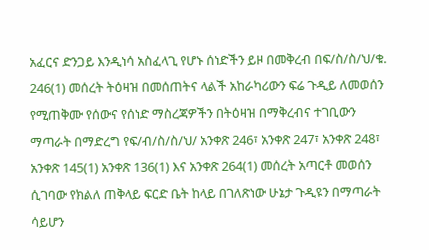አፈርና ድንጋይ እንዲነሳ አስፈላጊ የሆኑ ሰነድችን ይዞ በመቅረብ በፍ/ስ/ስ/ህ/ቁ. 246(1) መሰረት ትዕዛዝ በመሰጠትና ላልች አከራካሪውን ፍሬ ጉዲይ ለመወሰን የሚጠቅሙ የሰውና የሰነድ ማስረጃዎችን በትዕዛዝ በማቅረብና ተገቢውን ማጣራት በማድረግ የፍ/ብ/ስ/ስ/ህ/ አንቀጽ 246፣ አንቀጽ 247፣ አንቀጽ 248፣ አንቀጽ 145(1) አንቀጽ 136(1) እና አንቀጽ 264(1) መሰረት አጣርቶ መወሰን ሲገባው የክልለ ጠቅላይ ፍርድ ቤት ከላይ በገለጽነው ሁኔታ ጉዲዩን በማጣራት ሳይሆን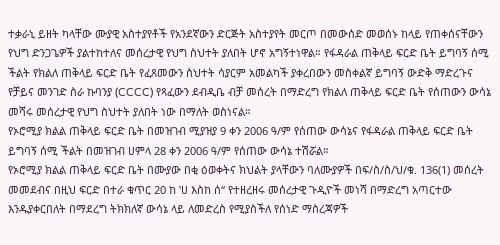ተቃራኒ ይዘት ካላቸው ሙያዊ አስተያየቶች የአንደኛውን ድርጅት አስተያየት መርጦ በመውሰድ መወሰኑ ከላይ የጠቀሰናቸውን የህግ ድንጋጌዎች ያልተከተለና መሰረታዊ የህግ ስህተት ያለበት ሆኖ አግኝተነዋል። የፋዳራል ጠቅላይ ፍርድ ቤት ይግባኝ ሰሚ ችልት የክልለ ጠቅላይ ፍርድ ቤት የፈጸመውን ስህተት ሳያርም አመልካች ያቀረበውን መስቀልኛ ይግባኝ ውድቅ ማድረጉና የቻይና መንገድ ስራ ኩባንያ (CCCC) የጻፈውን ደብዲቤ ብቻ መሰረት በማድረግ የክልለ ጠቅላይ ፍርድ ቤት የሰጠውን ውሳኔ መሻሩ መሰረታዊ የህግ ስህተት ያለበት ነው በማለት ወስነናል።
የኦሮሚያ ክልል ጠቅላይ ፍርድ ቤት በመዝገብ ሚያዝያ 9 ቀን 2006 ዓ/ም የሰጠው ውሳኔና የፋዳራል ጠቅላይ ፍርድ ቤት ይግባኝ ሰሚ ችልት በመዝገብ ሀምላ 28 ቀን 2006 ዓ/ም የሰጠው ውሳኔ ተሽሯል።
የኦሮሚያ ክልል ጠቅላይ ፍርድ ቤት በሙያው በቂ ዕወቀትና ክህልት ያላቸውን ባለሙያዎች በፍ/ስ/ስ/ህ/ቁ. 136(1) መሰረት መመደብና በዚህ ፍርድ በተራ ቁጥር 20 ከ ‛ሀ እስከ ሰ“ የተዘረዘሩ መሰረታዊ ጉዲዮች መነሻ በማድረግ አጣርተው እንዱያቀርበለት በማደረግ ትክክለኛ ውሳኔ ላይ ለመድረስ የሚያስችለ የሰነድ ማስረጃዎች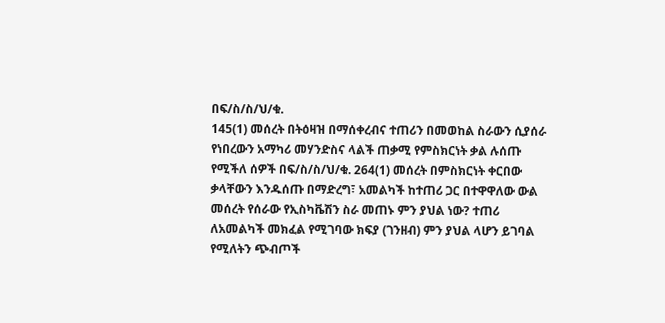በፍ/ስ/ስ/ህ/ቁ.
145(1) መሰረት በትዕዛዝ በማሰቀረብና ተጠሪን በመወከል ስራውን ሲያሰራ የነበረውን አማካሪ መሃንድስና ላልች ጠቃሚ የምስክርነት ቃል ሉሰጡ የሚችለ ሰዎች በፍ/ስ/ስ/ህ/ቁ. 264(1) መሰረት በምስክርነት ቀርበው ቃላቸውን እንዱሰጡ በማድረግ፣ አመልካች ከተጠሪ ጋር በተዋዋለው ውል መሰረት የሰራው የኢስካቬሽን ስራ መጠኑ ምን ያህል ነው? ተጠሪ ለአመልካች መክፈል የሚገባው ክፍያ (ገንዘብ) ምን ያህል ላሆን ይገባል የሚለትን ጭብጦች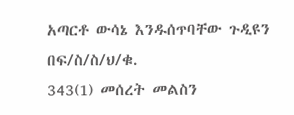አጣርቶ ውሳኔ እንዱሰጥባቸው ጉዲዩን በፍ/ስ/ስ/ህ/ቁ.
343(1) መሰረት መልስን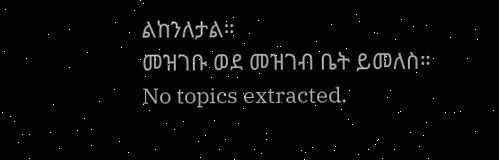ልከንለታል።
መዝገቡ ወደ መዝገብ ቤት ይመለስ።
No topics extracted.